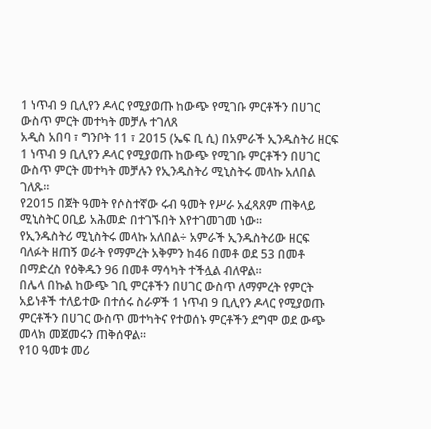1 ነጥብ 9 ቢሊየን ዶላር የሚያወጡ ከውጭ የሚገቡ ምርቶችን በሀገር ውስጥ ምርት መተካት መቻሉ ተገለጸ
አዲስ አበባ ፣ ግንቦት 11 ፣ 2015 (ኤፍ ቢ ሲ) በአምራች ኢንዱስትሪ ዘርፍ 1 ነጥብ 9 ቢሊየን ዶላር የሚያወጡ ከውጭ የሚገቡ ምርቶችን በሀገር ውስጥ ምርት መተካት መቻሉን የኢንዱስትሪ ሚኒስትሩ መላኩ አለበል ገለጹ።
የ2015 በጀት ዓመት የሶስተኛው ሩብ ዓመት የሥራ አፈጻጸም ጠቅላይ ሚኒስትር ዐቢይ አሕመድ በተገኙበት እየተገመገመ ነው።
የኢንዱስትሪ ሚኒስትሩ መላኩ አለበል÷ አምራች ኢንዱስትሪው ዘርፍ ባለፉት ዘጠኝ ወራት የማምረት አቅምን ከ46 በመቶ ወደ 53 በመቶ በማድረስ የዕቅዱን 96 በመቶ ማሳካት ተችሏል ብለዋል።
በሌላ በኩል ከውጭ ገቢ ምርቶችን በሀገር ውስጥ ለማምረት የምርት አይነቶች ተለይተው በተሰሩ ስራዎች 1 ነጥብ 9 ቢሊየን ዶላር የሚያወጡ ምርቶችን በሀገር ውስጥ መተካትና የተወሰኑ ምርቶችን ደግሞ ወደ ውጭ መላክ መጀመሩን ጠቅሰዋል።
የ10 ዓመቱ መሪ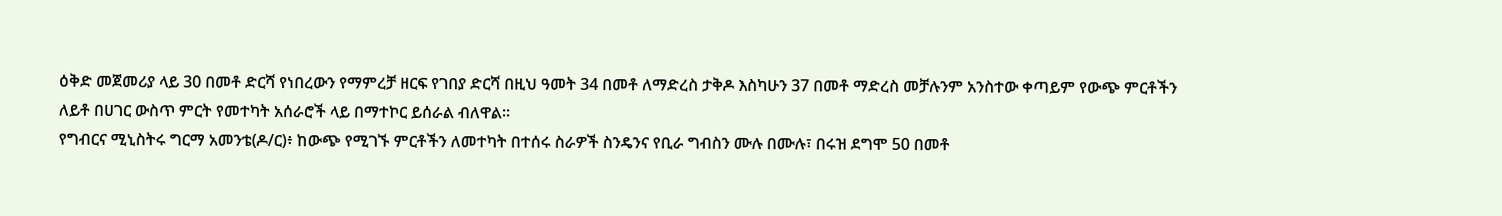ዕቅድ መጀመሪያ ላይ 30 በመቶ ድርሻ የነበረውን የማምረቻ ዘርፍ የገበያ ድርሻ በዚህ ዓመት 34 በመቶ ለማድረስ ታቅዶ እስካሁን 37 በመቶ ማድረስ መቻሉንም አንስተው ቀጣይም የውጭ ምርቶችን ለይቶ በሀገር ውስጥ ምርት የመተካት አሰራሮች ላይ በማተኮር ይሰራል ብለዋል።
የግብርና ሚኒስትሩ ግርማ አመንቴ(ዶ/ር)፥ ከውጭ የሚገኙ ምርቶችን ለመተካት በተሰሩ ስራዎች ስንዴንና የቢራ ግብስን ሙሉ በሙሉ፣ በሩዝ ደግሞ 50 በመቶ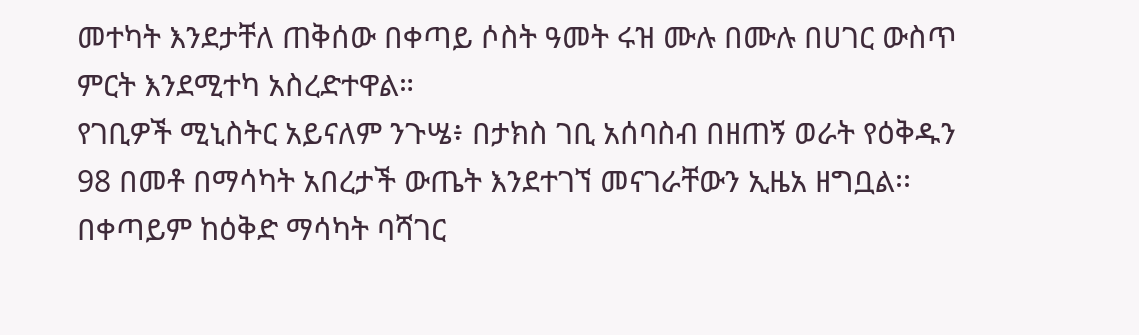መተካት እንደታቸለ ጠቅሰው በቀጣይ ሶስት ዓመት ሩዝ ሙሉ በሙሉ በሀገር ውስጥ ምርት እንደሚተካ አስረድተዋል።
የገቢዎች ሚኒስትር አይናለም ንጉሤ፥ በታክስ ገቢ አሰባስብ በዘጠኝ ወራት የዕቅዱን 98 በመቶ በማሳካት አበረታች ውጤት እንደተገኘ መናገራቸውን ኢዜአ ዘግቧል፡፡
በቀጣይም ከዕቅድ ማሳካት ባሻገር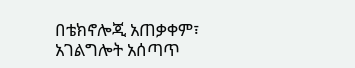በቴክኖሎጂ አጠቃቀም፣ አገልግሎት አሰጣጥ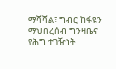ማሻሻል፣ ግብር ከፋዩን ማህበረሰብ ግንዛቤና የሕግ ተገዥነት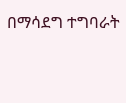በማሳደግ ተግባራት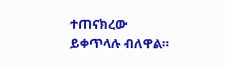ተጠናክረው ይቀጥላሉ ብለዋል።